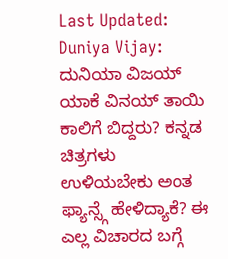Last Updated:
Duniya Vijay: ದುನಿಯಾ ವಿಜಯ್ ಯಾಕೆ ವಿನಯ್ ತಾಯಿ ಕಾಲಿಗೆ ಬಿದ್ದರು? ಕನ್ನಡ ಚಿತ್ರಗಳು ಉಳಿಯಬೇಕು ಅಂತ ಫ್ಯಾನ್ಸ್ಗೆ ಹೇಳಿದ್ಯಾಕೆ? ಈ ಎಲ್ಲ ವಿಚಾರದ ಬಗ್ಗೆ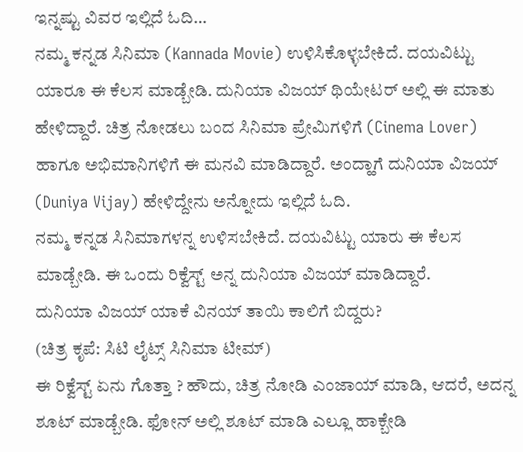ಇನ್ನಷ್ಟು ವಿವರ ಇಲ್ಲಿದೆ ಓದಿ…
ನಮ್ಮ ಕನ್ನಡ ಸಿನಿಮಾ (Kannada Movie) ಉಳಿಸಿಕೊಳ್ಳಬೇಕಿದೆ. ದಯವಿಟ್ಟು ಯಾರೂ ಈ ಕೆಲಸ ಮಾಡ್ಬೇಡಿ. ದುನಿಯಾ ವಿಜಯ್ ಥಿಯೇಟರ್ ಅಲ್ಲಿ ಈ ಮಾತು ಹೇಳಿದ್ದಾರೆ. ಚಿತ್ರ ನೋಡಲು ಬಂದ ಸಿನಿಮಾ ಪ್ರೇಮಿಗಳಿಗೆ (Cinema Lover) ಹಾಗೂ ಅಭಿಮಾನಿಗಳಿಗೆ ಈ ಮನವಿ ಮಾಡಿದ್ದಾರೆ. ಅಂದ್ಹಾಗೆ ದುನಿಯಾ ವಿಜಯ್ (Duniya Vijay) ಹೇಳಿದ್ದೇನು ಅನ್ನೋದು ಇಲ್ಲಿದೆ ಓದಿ.
ನಮ್ಮ ಕನ್ನಡ ಸಿನಿಮಾಗಳನ್ನ ಉಳಿಸಬೇಕಿದೆ. ದಯವಿಟ್ಟು ಯಾರು ಈ ಕೆಲಸ ಮಾಡ್ಬೇಡಿ. ಈ ಒಂದು ರಿಕ್ವೆಸ್ಟ್ ಅನ್ನ ದುನಿಯಾ ವಿಜಯ್ ಮಾಡಿದ್ದಾರೆ.
ದುನಿಯಾ ವಿಜಯ್ ಯಾಕೆ ವಿನಯ್ ತಾಯಿ ಕಾಲಿಗೆ ಬಿದ್ದರು?
(ಚಿತ್ರ ಕೃಪೆ: ಸಿಟಿ ಲೈಟ್ಸ್ ಸಿನಿಮಾ ಟೀಮ್)
ಈ ರಿಕ್ವೆಸ್ಟ್ ಏನು ಗೊತ್ತಾ ? ಹೌದು, ಚಿತ್ರ ನೋಡಿ ಎಂಜಾಯ್ ಮಾಡಿ, ಆದರೆ, ಅದನ್ನ ಶೂಟ್ ಮಾಡ್ಬೇಡಿ. ಫೋನ್ ಅಲ್ಲಿ ಶೂಟ್ ಮಾಡಿ ಎಲ್ಲೂ ಹಾಕ್ಬೇಡಿ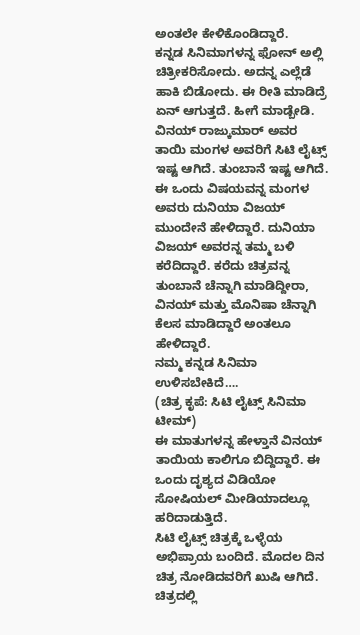ಅಂತಲೇ ಕೇಳಿಕೊಂಡಿದ್ದಾರೆ.
ಕನ್ನಡ ಸಿನಿಮಾಗಳನ್ನ ಫೋನ್ ಅಲ್ಲಿ ಚಿತ್ರೀಕರಿಸೋದು. ಅದನ್ನ ಎಲ್ಲೆಡೆ ಹಾಕಿ ಬಿಡೋದು. ಈ ರೀತಿ ಮಾಡಿದ್ರೆ ಏನ್ ಆಗುತ್ತದೆ. ಹೀಗೆ ಮಾಡ್ಬೇಡಿ.
ವಿನಯ್ ರಾಜ್ಕುಮಾರ್ ಅವರ ತಾಯಿ ಮಂಗಳ ಅವರಿಗೆ ಸಿಟಿ ಲೈಟ್ಸ್ ಇಷ್ಟ ಆಗಿದೆ. ತುಂಬಾನೆ ಇಷ್ಟ ಆಗಿದೆ. ಈ ಒಂದು ವಿಷಯವನ್ನ ಮಂಗಳ ಅವರು ದುನಿಯಾ ವಿಜಯ್ ಮುಂದೇನೆ ಹೇಳಿದ್ದಾರೆ. ದುನಿಯಾ ವಿಜಯ್ ಅವರನ್ನ ತಮ್ಮ ಬಳಿ ಕರೆದಿದ್ದಾರೆ. ಕರೆದು ಚಿತ್ರವನ್ನ ತುಂಬಾನೆ ಚೆನ್ನಾಗಿ ಮಾಡಿದ್ದೀರಾ, ವಿನಯ್ ಮತ್ತು ಮೊನಿಷಾ ಚೆನ್ನಾಗಿ ಕೆಲಸ ಮಾಡಿದ್ದಾರೆ ಅಂತಲೂ ಹೇಳಿದ್ದಾರೆ.
ನಮ್ಮ ಕನ್ನಡ ಸಿನಿಮಾ ಉಳಿಸಬೇಕಿದೆ….
(ಚಿತ್ರ ಕೃಪೆ: ಸಿಟಿ ಲೈಟ್ಸ್ ಸಿನಿಮಾ ಟೀಮ್)
ಈ ಮಾತುಗಳನ್ನ ಹೇಳ್ತಾನೆ ವಿನಯ್ ತಾಯಿಯ ಕಾಲಿಗೂ ಬಿದ್ದಿದ್ದಾರೆ. ಈ ಒಂದು ದೃಶ್ಯದ ವಿಡಿಯೋ ಸೋಷಿಯಲ್ ಮೀಡಿಯಾದಲ್ಲೂ ಹರಿದಾಡುತ್ತಿದೆ.
ಸಿಟಿ ಲೈಟ್ಸ್ ಚಿತ್ರಕ್ಕೆ ಒಳ್ಳೆಯ ಅಭಿಪ್ರಾಯ ಬಂದಿದೆ. ಮೊದಲ ದಿನ ಚಿತ್ರ ನೋಡಿದವರಿಗೆ ಖುಷಿ ಆಗಿದೆ. ಚಿತ್ರದಲ್ಲಿ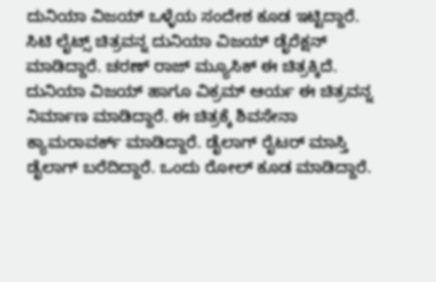ದುನಿಯಾ ವಿಜಯ್ ಒಳ್ಳೆಯ ಸಂದೇಶ ಕೂಡ ಇಟ್ಟಿದ್ದಾರೆ.
ಸಿಟಿ ಲೈಟ್ಸ್ ಚಿತ್ರವನ್ನ ದುನಿಯಾ ವಿಜಯ್ ಡೈರೆಕ್ಷನ್ ಮಾಡಿದ್ದಾರೆ. ಚರಣ್ ರಾಜ್ ಮ್ಯೂಸಿಕ್ ಈ ಚಿತ್ರಕ್ಕಿದೆ. ದುನಿಯಾ ವಿಜಯ್ ಹಾಗೂ ವಿಕ್ರಮ್ ಆರ್ಯ ಈ ಚಿತ್ರವನ್ನ ನಿರ್ಮಾಣ ಮಾಡಿದ್ದಾರೆ. ಈ ಚಿತ್ರಕ್ಕೆ ಶಿವಸೇನಾ ಕ್ಯಾಮರಾವರ್ಕ್ ಮಾಡಿದ್ದಾರೆ. ಡೈಲಾಗ್ ರೈಟರ್ ಮಾಸ್ತಿ ಡೈಲಾಗ್ ಬರೆದಿದ್ದಾರೆ. ಒಂದು ರೋಲ್ ಕೂಡ ಮಾಡಿದ್ದಾರೆ.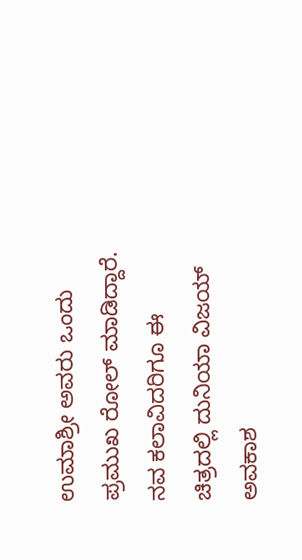ಉಮಾಶ್ರೀ ಅವರು ಒಂದು ಪ್ರಮುಖ ರೋಲ್ ಮಾಡಿದ್ದಾರೆ. ನವ ಕಲಾವಿದರಿಗೂ ಈ ಚಿತ್ರದಲ್ಲಿ ದುನಿಯಾ ವಿಜಯ್ ಅವಕಾಶ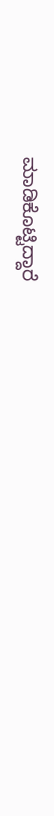ಮಾಡಿಕೊಟ್ಟಿದ್ದಾರೆ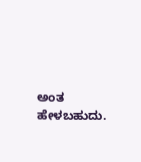ಅಂತ ಹೇಳಬಹುದು.